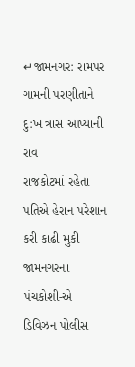↵જામનગર: રામપર ગામની પરણીતાને દુ:ખ ત્રાસ આપ્યાની રાવ
રાજકોટમાં રહેતા પતિએ હેરાન પરેશાન કરી કાઢી મુકી
જામનગરના પંચકોશી-એ ડિવિઝન પોલીસ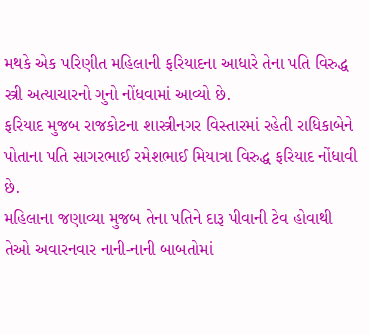મથકે એક પરિણીત મહિલાની ફરિયાદના આધારે તેના પતિ વિરુદ્ધ સ્ત્રી અત્યાચારનો ગુનો નોંધવામાં આવ્યો છે.
ફરિયાદ મુજબ રાજકોટના શાસ્ત્રીનગર વિસ્તારમાં રહેતી રાધિકાબેને પોતાના પતિ સાગરભાઈ રમેશભાઈ મિયાત્રા વિરુદ્ધ ફરિયાદ નોંધાવી છે.
મહિલાના જણાવ્યા મુજબ તેના પતિને દારૂ પીવાની ટેવ હોવાથી તેઓ અવારનવાર નાની-નાની બાબતોમાં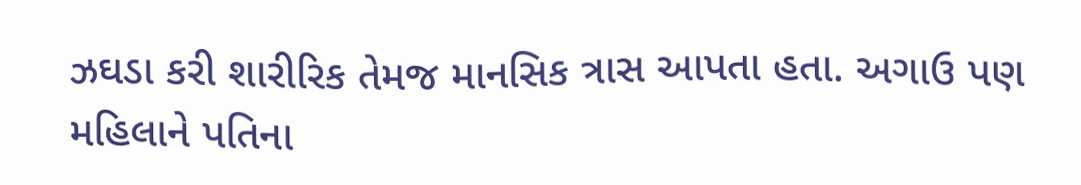ઝઘડા કરી શારીરિક તેમજ માનસિક ત્રાસ આપતા હતા. અગાઉ પણ મહિલાને પતિના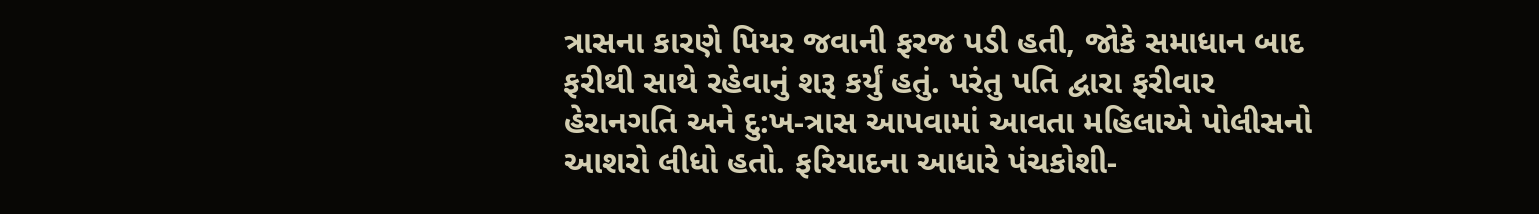ત્રાસના કારણે પિયર જવાની ફરજ પડી હતી, જોકે સમાધાન બાદ ફરીથી સાથે રહેવાનું શરૂ કર્યું હતું. પરંતુ પતિ દ્વારા ફરીવાર હેરાનગતિ અને દુ:ખ-ત્રાસ આપવામાં આવતા મહિલાએ પોલીસનો આશરો લીધો હતો. ફરિયાદના આધારે પંચકોશી-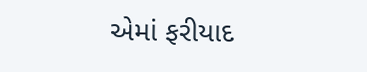એમાં ફરીયાદ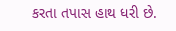કરતા તપાસ હાથ ધરી છે.